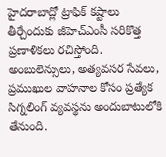హైదరాబాద్లో ట్రాఫిక్ కష్టాలు తీర్చేందుకు జీహెచ్ఎంసీ సరికొత్త ప్రణాళికలు రచిస్తోంది. అంబులెన్సులు, అత్యవసర సేవలు, ప్రముఖుల వాహనాల కోసం ప్రత్యేక సిగ్నలింగ్ వ్యవస్థను అందుబాటులోకి తేనుంది.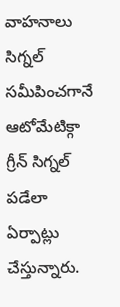వాహనాలు సిగ్నల్ సమీపించగానే ఆటోమేటిక్గా గ్రీన్ సిగ్నల్ పడేలా ఏర్పాట్లు చేస్తున్నారు.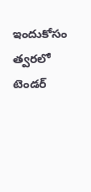ఇందుకోసం త్వరలో టెండర్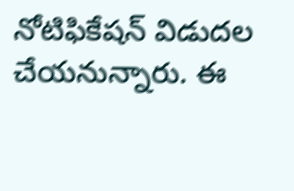నోటిఫికేషన్ విడుదల చేయనున్నారు. ఈ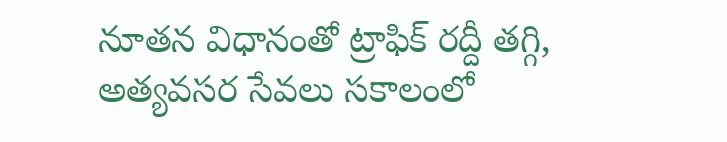నూతన విధానంతో ట్రాఫిక్ రద్దీ తగ్గి, అత్యవసర సేవలు సకాలంలో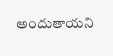అందుతాయని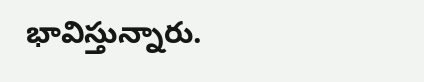భావిస్తున్నారు.